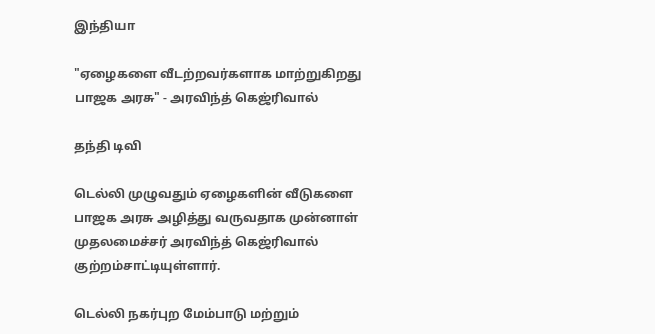இந்தியா

"ஏழைகளை வீடற்றவர்களாக மாற்றுகிறது பாஜக அரசு" - அரவிந்த் கெஜ்ரிவால்

தந்தி டிவி

டெல்லி முழுவதும் ஏழைகளின் வீடுகளை பாஜக அரசு அழித்து வருவதாக முன்னாள் முதலமைச்சர் அரவிந்த் கெஜ்ரிவால் குற்றம்சாட்டியுள்ளார்.

டெல்லி நகர்புற மேம்பாடு மற்றும்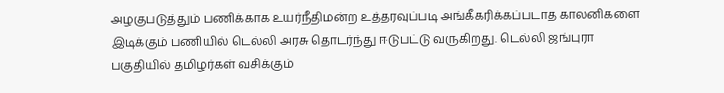அழகுபடுத்தும் பணிக்காக உயர்நீதிமன்ற உத்தரவுப்படி அங்கீகரிக்கப்படாத காலனிகளை இடிக்கும் பணியில் டெல்லி அரசு தொடர்ந்து ஈடுபட்டு வருகிறது. டெல்லி ஜங்புரா பகுதியில் தமிழர்கள் வசிக்கும்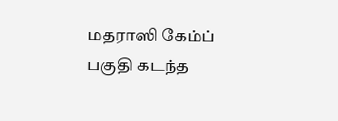மதராஸி கேம்ப் பகுதி கடந்த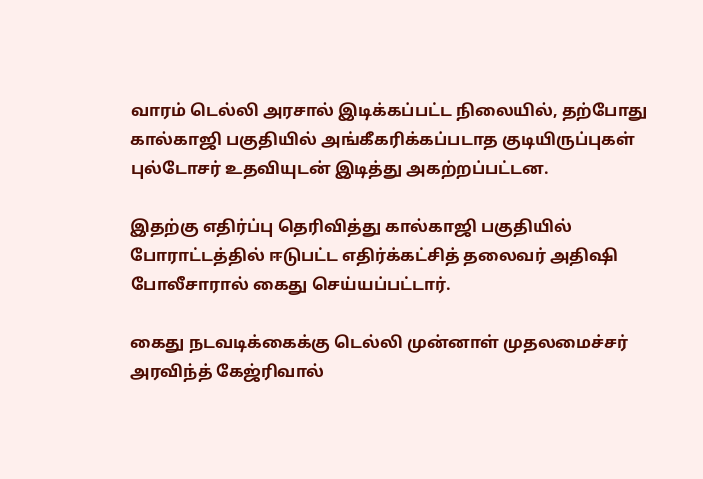வாரம் டெல்லி அரசால் இடிக்கப்பட்ட நிலையில், தற்போது கால்காஜி பகுதியில் அங்கீகரிக்கப்படாத குடியிருப்புகள் புல்டோசர் உதவியுடன் இடித்து அகற்றப்பட்டன.

இதற்கு எதிர்ப்பு தெரிவித்து கால்காஜி பகுதியில் போராட்டத்தில் ஈடுபட்ட எதிர்க்கட்சித் தலைவர் அதிஷி போலீசாரால் கைது செய்யப்பட்டார்.

கைது நடவடிக்கைக்கு டெல்லி முன்னாள் முதலமைச்சர் அரவிந்த் கேஜ்ரிவால்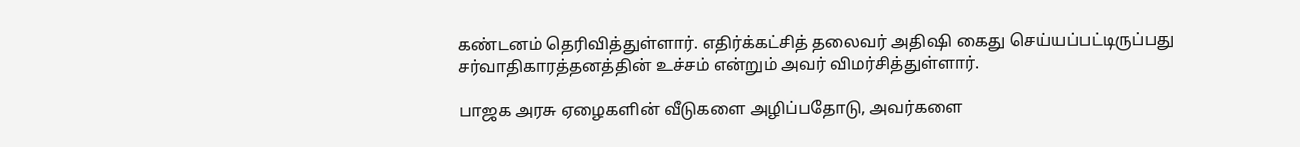கண்டனம் தெரிவித்துள்ளார். எதிர்க்கட்சித் தலைவர் அதிஷி கைது செய்யப்பட்டிருப்பது சர்வாதிகாரத்தனத்தின் உச்சம் என்றும் அவர் விமர்சித்துள்ளார்.

பாஜக அரசு ஏழைகளின் வீடுகளை அழிப்பதோடு, அவர்களை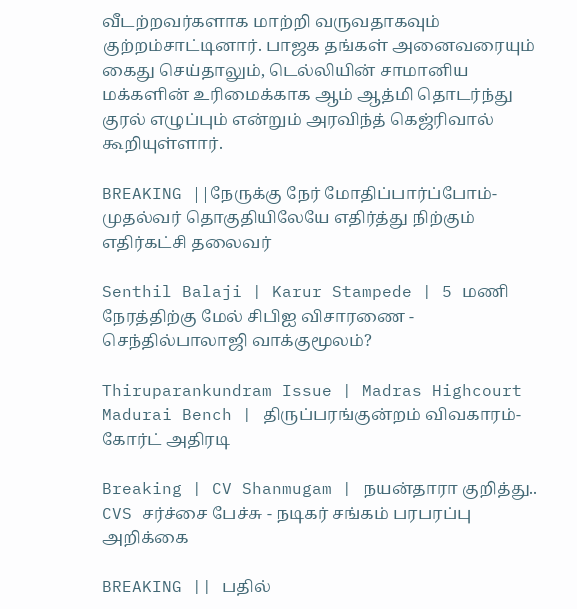வீடற்றவர்களாக மாற்றி வருவதாகவும் குற்றம்சாட்டினார். பாஜக தங்கள் அனைவரையும் கைது செய்தாலும், டெல்லியின் சாமானிய மக்களின் உரிமைக்காக ஆம் ஆத்மி தொடர்ந்து குரல் எழுப்பும் என்றும் அரவிந்த் கெஜ்ரிவால் கூறியுள்ளார்.

BREAKING ||நேருக்கு நேர் மோதிப்பார்ப்போம்-முதல்வர் தொகுதியிலேயே எதிர்த்து நிற்கும் எதிர்கட்சி தலைவர்

Senthil Balaji | Karur Stampede | 5 மணி நேரத்திற்கு மேல் சிபிஐ விசாரணை - செந்தில்பாலாஜி வாக்குமூலம்?

Thiruparankundram Issue | Madras Highcourt Madurai Bench | திருப்பரங்குன்றம் விவகாரம்- கோர்ட் அதிரடி

Breaking | CV Shanmugam | நயன்தாரா குறித்து.. CVS சர்ச்சை பேச்சு - நடிகர் சங்கம் பரபரப்பு அறிக்கை

BREAKING || பதில்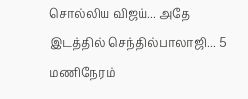சொல்லிய விஜய்... அதே இடத்தில் செந்தில்பாலாஜி... 5 மணிநேரம்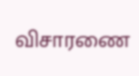விசாரணை